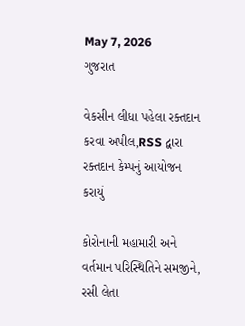May 7, 2026
ગુજરાત

વેકસીન લીધા પહેલા રક્તદાન કરવા અપીલ,RSS દ્વારા રક્તદાન કેમ્પનું આયોજન કરાયું

કોરોનાની મહામારી અને વર્તમાન પરિસ્થિતિને સમજીને, રસી લેતા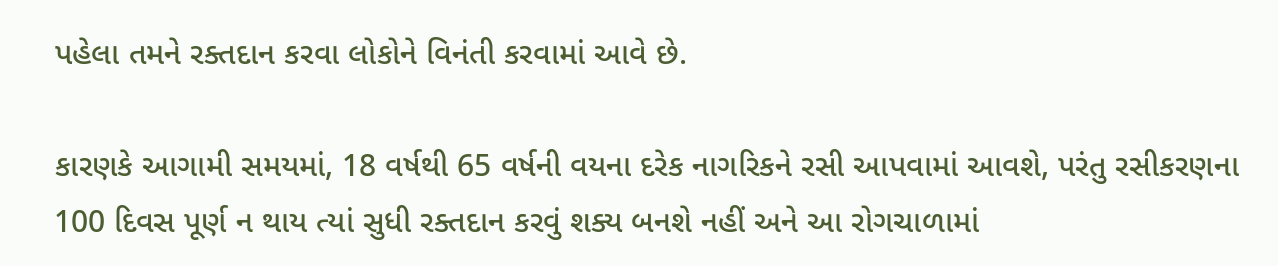પહેલા તમને રક્તદાન કરવા લોકોને વિનંતી કરવામાં આવે છે.

કારણકે આગામી સમયમાં, 18 વર્ષથી 65 વર્ષની વયના દરેક નાગરિકને રસી આપવામાં આવશે, પરંતુ રસીકરણના 100 દિવસ પૂર્ણ ન થાય ત્યાં સુધી રક્તદાન કરવું શક્ય બનશે નહીં અને આ રોગચાળામાં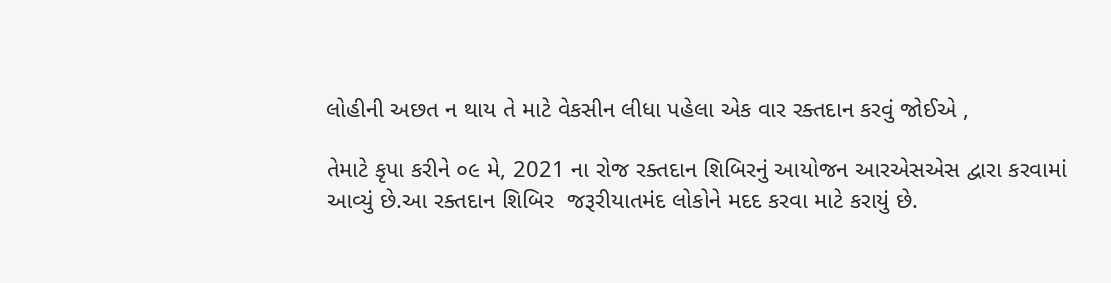લોહીની અછત ન થાય તે માટે વેકસીન લીધા પહેલા એક વાર રક્તદાન કરવું જોઈએ ,

તેમાટે કૃપા કરીને ૦૯ મે, 2021 ના રોજ રક્તદાન શિબિરનું આયોજન આરએસએસ દ્વારા કરવામાં આવ્યું છે.આ રક્તદાન શિબિર  જરૂરીયાતમંદ લોકોને મદદ કરવા માટે કરાયું છે.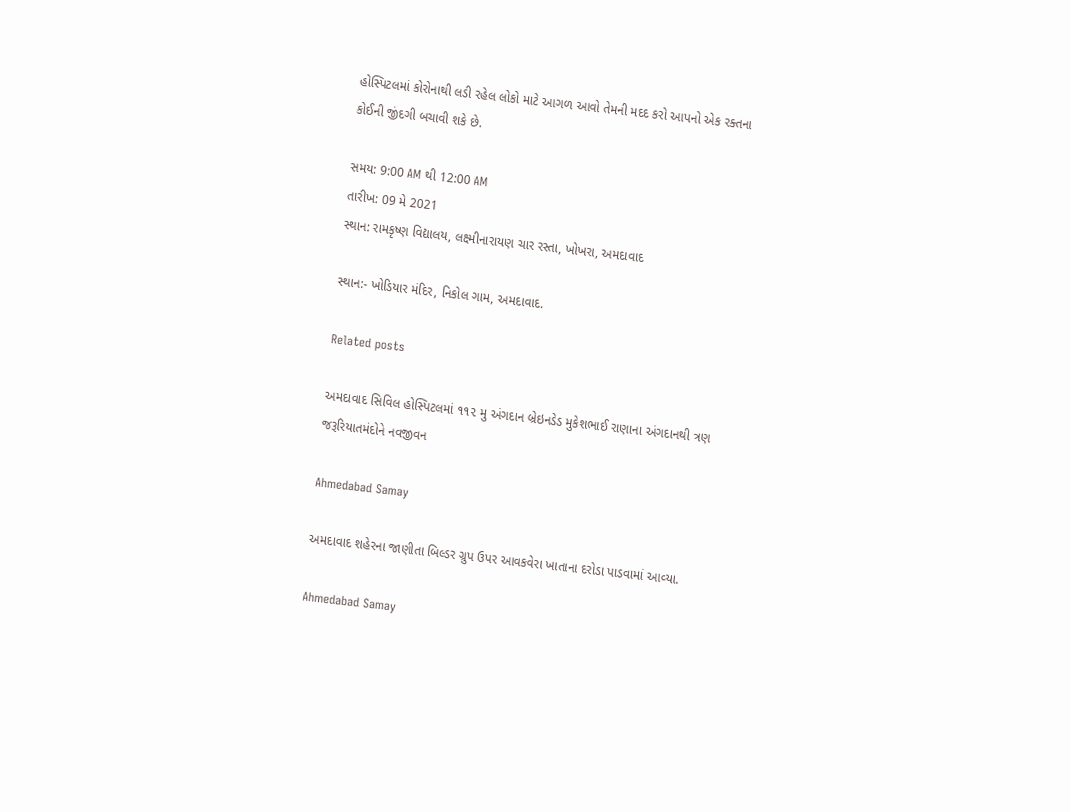હોસ્પિટલમાં કોરોનાથી લડી રહેલ લોકો માટે આગળ આવો તેમની મદદ કરો આપનો એક રક્તના કોઈની જીંદગી બચાવી શકે છે.

સમય: 9:00 AM થી 12:00 AM
તારીખ: 09 મે 2021
સ્થાન: રામકૃષ્ણ વિદ્યાલય, લક્ષ્મીનારાયણ ચાર રસ્તા, ખોખરા, અમદાવાદ

સ્થાન:- ખોડિયાર મંદિર, નિકોલ ગામ, અમદાવાદ.

Related posts

અમદાવાદ સિવિલ હોસ્પિટલમાં ૧૧૨ મુ અંગદાન બ્રેઇનડેડ મુકેશભાઈ રાણાના અંગદાનથી ત્રણ જરૂરિયાતમંદોને નવજીવન

Ahmedabad Samay

અમદાવાદ શહેરના જાણીતા બિલ્‍ડર ગ્રુપ ઉપર આવકવેરા ખાતાના દરોડા પાડવામાં આવ્‍યા.

Ahmedabad Samay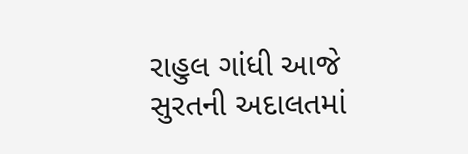રાહુલ ગાંધી આજે સુરતની અદાલતમાં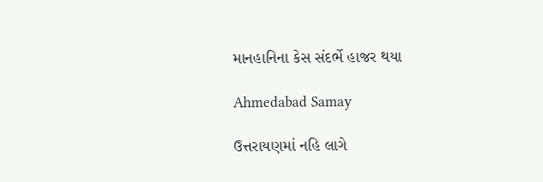માનહાનિના કેસ સંદર્ભે હાજર થયા

Ahmedabad Samay

ઉત્તરાયણમાં નહિ લાગે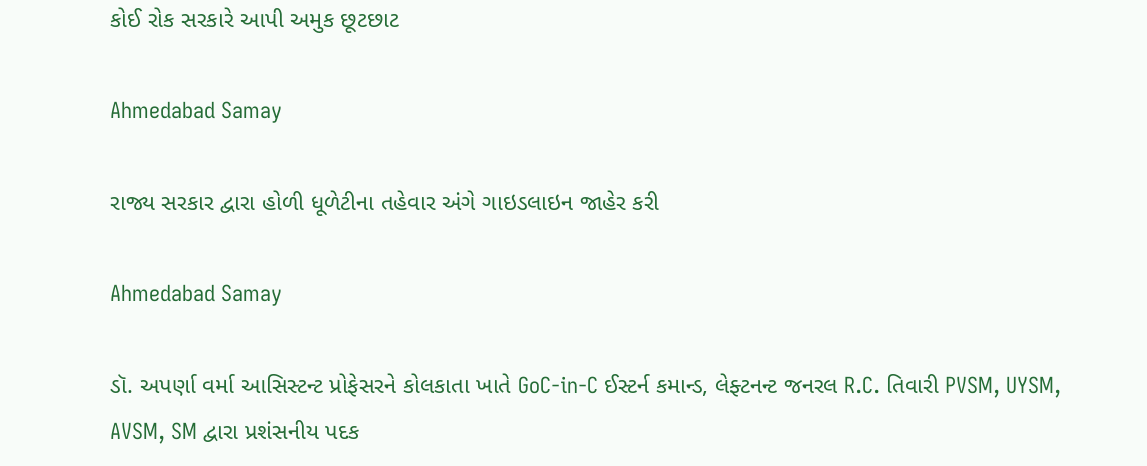કોઈ રોક સરકારે આપી અમુક છૂટછાટ

Ahmedabad Samay

રાજ્ય સરકાર દ્વારા હોળી ધૂળેટીના તહેવાર અંગે ગાઇડલાઇન જાહેર કરી

Ahmedabad Samay

ડૉ. અપર્ણા વર્મા આસિસ્ટન્ટ પ્રોફેસરને કોલકાતા ખાતે GoC-in-C ઈસ્ટર્ન કમાન્ડ, લેફ્ટનન્ટ જનરલ R.C. તિવારી PVSM, UYSM, AVSM, SM દ્વારા પ્રશંસનીય પદક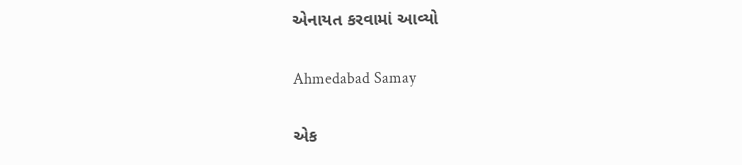એનાયત કરવામાં આવ્યો

Ahmedabad Samay

એક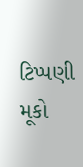ટિપ્પણી મૂકો